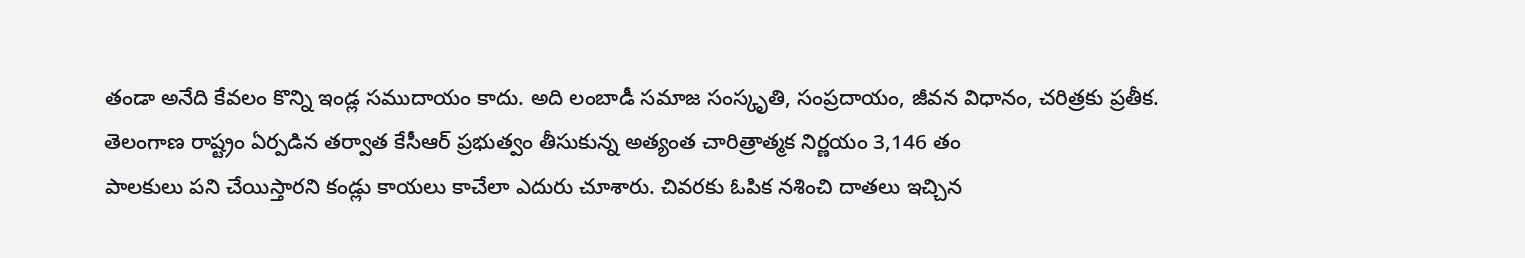తండా అనేది కేవలం కొన్ని ఇండ్ల సముదాయం కాదు. అది లంబాడీ సమాజ సంస్కృతి, సంప్రదాయం, జీవన విధానం, చరిత్రకు ప్రతీక. తెలంగాణ రాష్ట్రం ఏర్పడిన తర్వాత కేసీఆర్ ప్రభుత్వం తీసుకున్న అత్యంత చారిత్రాత్మక నిర్ణయం 3,146 తం
పాలకులు పని చేయిస్తారని కండ్లు కాయలు కాచేలా ఎదురు చూశారు. చివరకు ఓపిక నశించి దాతలు ఇచ్చిన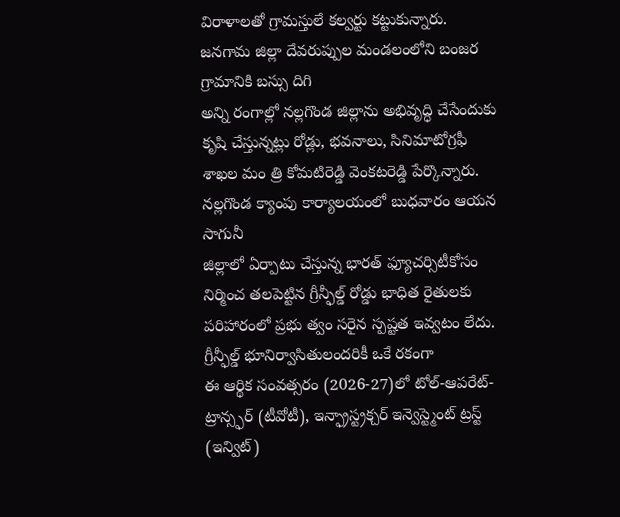విరాళాలతో గ్రామస్తులే కల్వర్టు కట్టుకున్నారు. జనగామ జిల్లా దేవరుప్పుల మండలంలోని బంజర గ్రామానికి బస్సు దిగి
అన్ని రంగాల్లో నల్లగొండ జిల్లాను అభివృద్ధి చేసేందుకు కృషి చేస్తున్నట్లు రోడ్లు, భవనాలు, సినిమాటోగ్రఫీ శాఖల మం త్రి కోమటిరెడ్డి వెంకటరెడ్డి పేర్కొన్నారు. నల్లగొండ క్యాంపు కార్యాలయంలో బుధవారం ఆయన సాగునీ
జిల్లాలో ఏర్పాటు చేస్తున్న భారత్ ఫ్యూచర్సిటీకోసం నిర్మించ తలపెట్టిన గ్రీన్ఫీల్డ్ రోడ్డు భాధిత రైతులకు పరిహారంలో ప్రభు త్వం సరైన స్పష్టత ఇవ్వటం లేదు. గ్రీన్ఫీల్డ్ భూనిర్వాసితులందరికీ ఒకే రకంగా
ఈ ఆర్థిక సంవత్సరం (2026-27)లో టోల్-ఆపరేట్-ట్రాన్స్ఫర్ (టీవోటీ), ఇన్ఫ్రాస్ట్రక్చర్ ఇన్వెస్ట్మెంట్ ట్రస్ట్ (ఇన్విట్)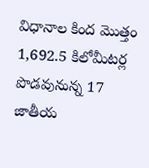విధానాల కింద మొత్తం 1,692.5 కిలోమీటర్ల పొడవునున్న 17 జాతీయ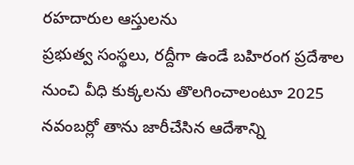రహదారుల ఆస్తులను
ప్రభుత్వ సంస్థలు, రద్దీగా ఉండే బహిరంగ ప్రదేశాల నుంచి వీధి కుక్కలను తొలగించాలంటూ 2025 నవంబర్లో తాను జారీచేసిన ఆదేశాన్ని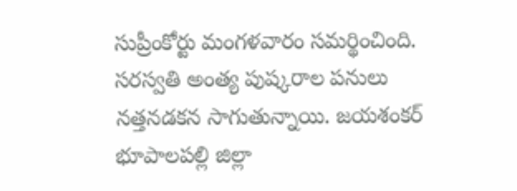సుప్రీంకోర్టు మంగళవారం సమర్థించింది.
సరస్వతి అంత్య పుష్కరాల పనులు నత్తనడకన సాగుతున్నాయి. జయశంకర్ భూపాలపల్లి జిల్లా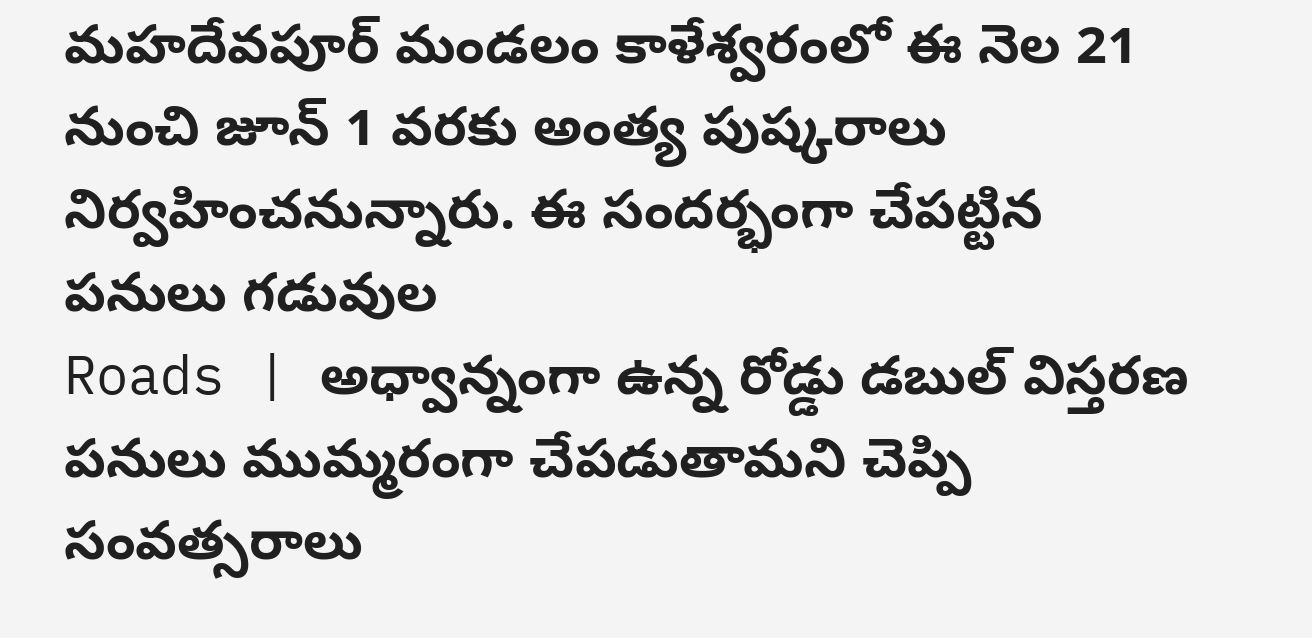మహదేవపూర్ మండలం కాళేశ్వరంలో ఈ నెల 21 నుంచి జూన్ 1 వరకు అంత్య పుష్కరాలు నిర్వహించనున్నారు. ఈ సందర్భంగా చేపట్టిన పనులు గడువుల
Roads | అధ్వాన్నంగా ఉన్న రోడ్డు డబుల్ విస్తరణ పనులు ముమ్మరంగా చేపడుతామని చెప్పి సంవత్సరాలు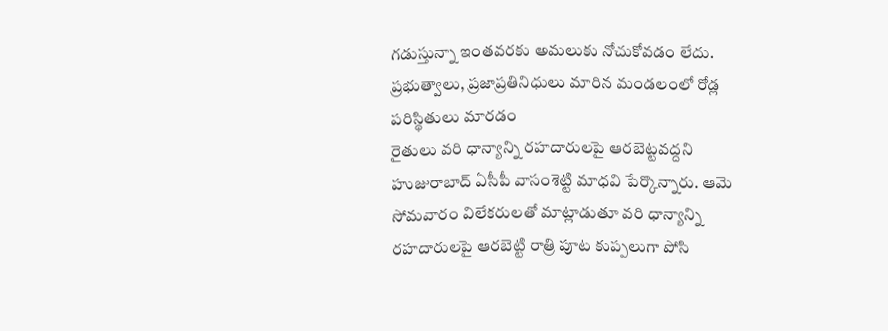గడుస్తున్నా ఇంతవరకు అమలుకు నోచుకోవడం లేదు. ప్రభుత్వాలు, ప్రజాప్రతినిధులు మారిన మండలంలో రోడ్ల పరిస్థితులు మారడం
రైతులు వరి ధాన్యాన్ని రహదారులపై ఆరబెట్టవద్దని హుజురాబాద్ ఏసీపీ వాసంశెట్టి మాధవి పేర్కొన్నారు. ఆమె సోమవారం విలేకరులతో మాట్లాడుతూ వరి ధాన్యాన్ని రహదారులపై ఆరబెట్టి రాత్రి పూట కుప్పలుగా పోసి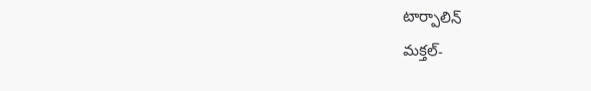టార్పాలిన్
మక్తల్-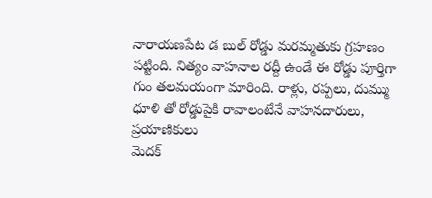నారాయణపేట డ బుల్ రోడ్డు మరమ్మతుకు గ్రహణం పట్టింది. నిత్యం వాహనాల రద్దీ ఉండే ఈ రోడ్డు పూర్తిగా గుం తలమయంగా మారింది. రాళ్లు, రప్పలు, దుమ్ము ధూళి తో రోడ్డుపైకి రావాలంటేనే వాహనదారులు, ప్రయాణికులు
మెదక్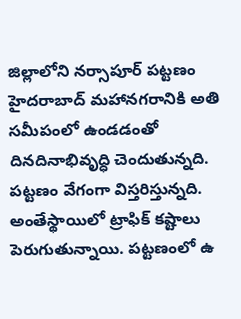జిల్లాలోని నర్సాపూర్ పట్టణం హైదరాబాద్ మహానగరానికి అతి సమీపంలో ఉండడంతో దినదినాభివృద్ధి చెందుతున్నది. పట్టణం వేగంగా విస్తరిస్తున్నది. అంతేస్థాయిలో ట్రాఫిక్ కష్టాలు పెరుగుతున్నాయి. పట్టణంలో ఉ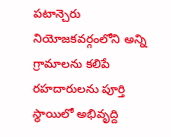పటాన్చెరు నియోజకవర్గంలోని అన్ని గ్రామాలను కలిపే రహదారులను పూర్తి స్థాయిలో అభివృద్ది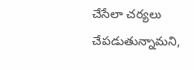చేసేలా చర్యలు చేపడుతున్నామని,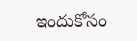ఇందుకోసం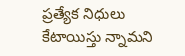ప్రత్యేక నిధులు కేటాయిస్తు న్నామని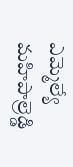ఎమ్మెల్యే మహిపాల్రెడ్డి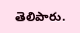తెలిపారు.